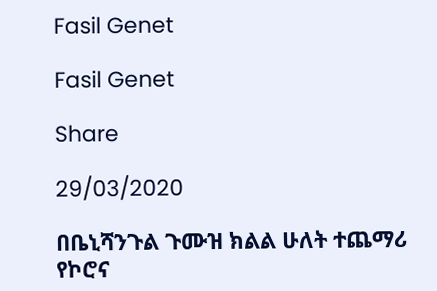Fasil Genet

Fasil Genet

Share

29/03/2020

በቤኒሻንጉል ጉሙዝ ክልል ሁለት ተጨማሪ የኮሮና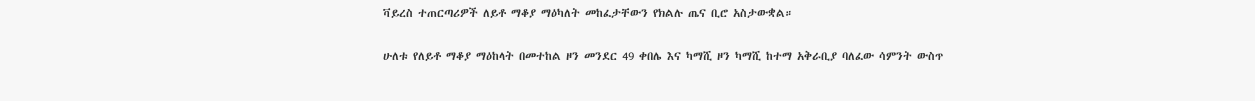ቫይረስ ተጠርጣሪዎች ለይቶ ማቆያ ማዕካለት መከፈታቸውን የክልሉ ጤና ቢሮ አስታውቋል።

ሁለቱ የለይቶ ማቆያ ማዕከላት በመተከል ዞን መንደር 49 ቀበሌ እና ካማሺ ዞን ካማሺ ከተማ አቅራቢያ ባለፈው ሳምንት ውስጥ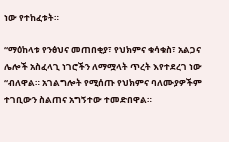ነው የተከፈቱት።

“ማዕከላቱ የንፅህና መጠበቂያ፣ የህክምና ቁሳቁስ፣ አልጋና ሌሎች አስፈላጊ ነገሮችን ለማሟላት ጥረት እየተደረገ ነው “ብለዋል። አገልግሎት የሚሰጡ የህክምና ባለሙያዎችም ተገቢውን ስልጠና አግኝተው ተመድበዋል።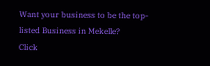Want your business to be the top-listed Business in Mekelle?
Click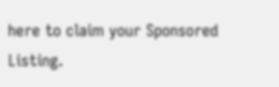here to claim your Sponsored Listing.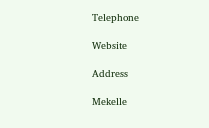Telephone

Website

Address

Mekelle